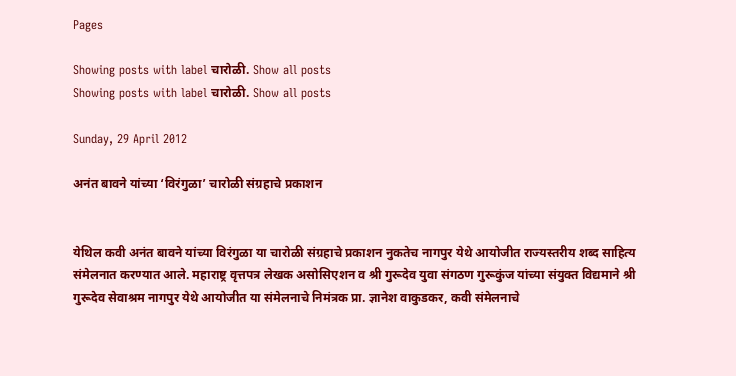Pages

Showing posts with label चारोळी. Show all posts
Showing posts with label चारोळी. Show all posts

Sunday, 29 April 2012

अनंत बावने यांच्या ‘विरंगुळा’ चारोळी संग्रहाचे प्रकाशन


येथिल कवी अनंत बावने यांच्या विरंगुळा या चारोळी संग्रहाचे प्रकाशन नुकतेच नागपुर येथे आयोजीत राज्यस्तरीय शब्द साहित्य संमेलनात करण्यात आले. महाराष्ट्र वृत्तपत्र लेखक असोसिएशन व श्री गुरूदेव युवा संगठण गुरूकुंज यांच्या संयुक्त विद्यमाने श्री गुरूदेव सेवाश्रम नागपुर येथे आयोजीत या संमेलनाचे निमंत्रक प्रा. ज्ञानेश वाकुडकर, कवी संमेलनाचे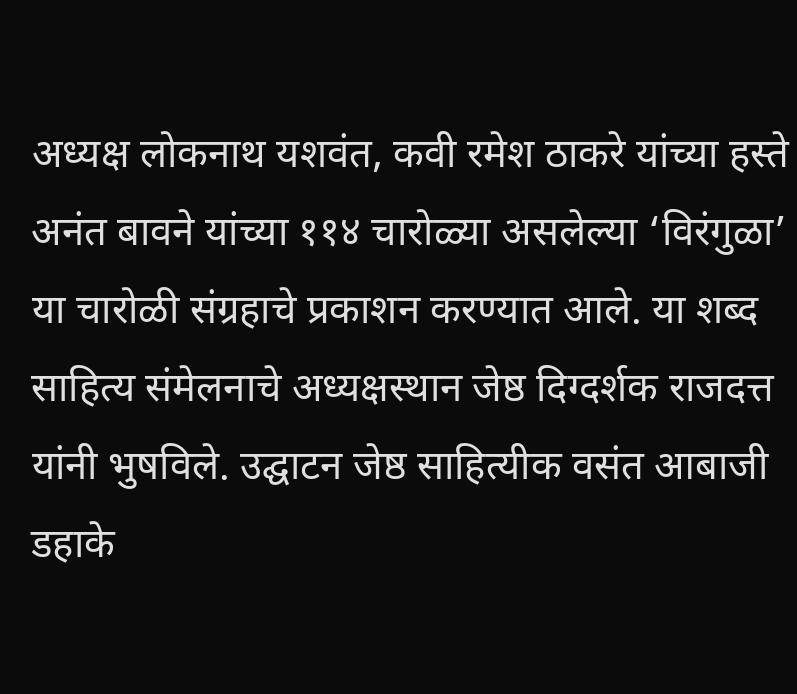अध्यक्ष लोकनाथ यशवंत, कवी रमेश ठाकरे यांच्या हस्ते अनंत बावने यांच्या ११४ चारोळ्या असलेल्या ‘विरंगुळा’ या चारोळी संग्रहाचे प्रकाशन करण्यात आले. या शब्द साहित्य संमेलनाचे अध्यक्षस्थान जेष्ठ दिग्दर्शक राजदत्त यांनी भुषविले. उद्घाटन जेष्ठ साहित्यीक वसंत आबाजी डहाके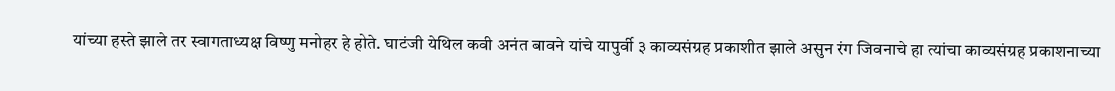यांच्या हस्ते झाले तर स्वागताध्यक्ष विष्णु मनोहर हे होते. घाटंजी येथिल कवी अनंत बावने यांचे यापुर्वी ३ काव्यसंग्रह प्रकाशीत झाले असुन रंग जिवनाचे हा त्यांचा काव्यसंग्रह प्रकाशनाच्या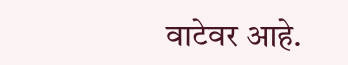वाटेवर आहे.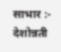साभार :- देशोन्नती